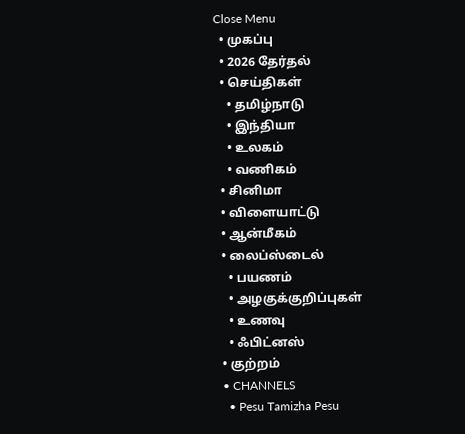Close Menu
  • முகப்பு
  • 2026 தேர்தல்
  • செய்திகள்
    • தமிழ்நாடு
    • இந்தியா
    • உலகம்
    • வணிகம்
  • சினிமா
  • விளையாட்டு
  • ஆன்மீகம்
  • லைப்ஸ்டைல்
    • பயணம்
    • அழகுக்குறிப்புகள்
    • உணவு
    • ஃபிட்னஸ்
  • குற்றம்
  • CHANNELS
    • Pesu Tamizha Pesu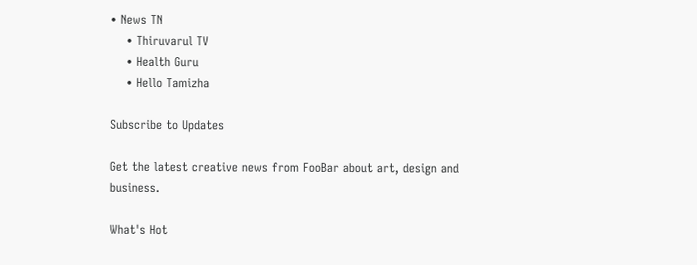• News TN
    • Thiruvarul TV
    • Health Guru
    • Hello Tamizha

Subscribe to Updates

Get the latest creative news from FooBar about art, design and business.

What's Hot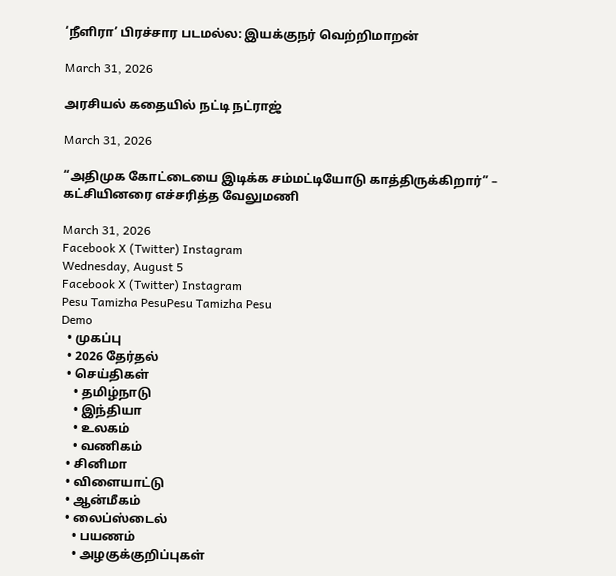‘நீளிரா’ பிரச்சார படமல்ல: இயக்குநர் வெற்றிமாறன்

March 31, 2026

அரசியல் கதையில் நட்டி நட்ராஜ்

March 31, 2026

“அதிமுக கோட்டையை இடிக்க சம்மட்டியோடு காத்திருக்கிறார்” – கட்சியினரை எச்சரித்த வேலுமணி

March 31, 2026
Facebook X (Twitter) Instagram
Wednesday, August 5
Facebook X (Twitter) Instagram
Pesu Tamizha PesuPesu Tamizha Pesu
Demo
  • முகப்பு
  • 2026 தேர்தல்
  • செய்திகள்
    • தமிழ்நாடு
    • இந்தியா
    • உலகம்
    • வணிகம்
  • சினிமா
  • விளையாட்டு
  • ஆன்மீகம்
  • லைப்ஸ்டைல்
    • பயணம்
    • அழகுக்குறிப்புகள்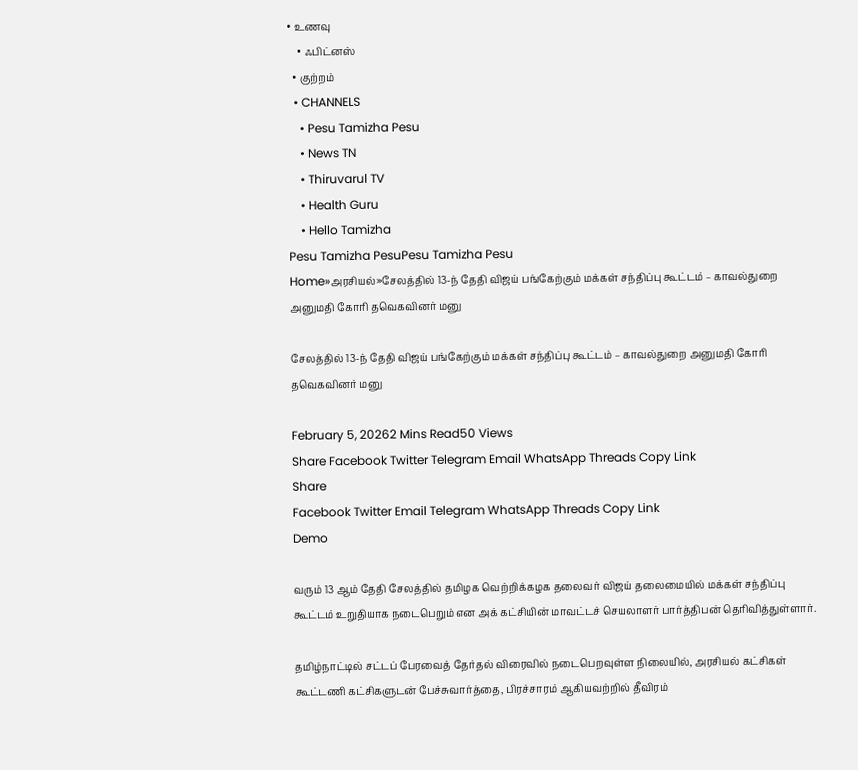• உணவு
    • ஃபிட்னஸ்
  • குற்றம்
  • CHANNELS
    • Pesu Tamizha Pesu
    • News TN
    • Thiruvarul TV
    • Health Guru
    • Hello Tamizha
Pesu Tamizha PesuPesu Tamizha Pesu
Home»அரசியல்»சேலத்தில் 13-ந் தேதி விஜய் பங்கேற்கும் மக்கள் சந்திப்பு கூட்டம் – காவல்துறை அனுமதி கோரி தவெகவினர் மனு

சேலத்தில் 13-ந் தேதி விஜய் பங்கேற்கும் மக்கள் சந்திப்பு கூட்டம் – காவல்துறை அனுமதி கோரி தவெகவினர் மனு

February 5, 20262 Mins Read50 Views
Share Facebook Twitter Telegram Email WhatsApp Threads Copy Link
Share
Facebook Twitter Email Telegram WhatsApp Threads Copy Link
Demo

வரும் 13 ஆம் தேதி சேலத்தில் தமிழக வெற்றிக்கழக தலைவர் விஜய் தலைமையில் மக்கள் சந்திப்பு கூட்டம் உறுதியாக நடைபெறும் என அக் கட்சியின் மாவட்டச் செயலாளர் பார்த்திபன் தெரிவித்துள்ளார்.

தமிழ்நாட்டில் சட்டப் பேரவைத் தேர்தல் விரைவில் நடைபெறவுள்ள நிலையில், அரசியல் கட்சிகள் கூட்டணி கட்சிகளுடன் பேச்சுவார்த்தை, பிரச்சாரம் ஆகியவற்றில் தீவிரம்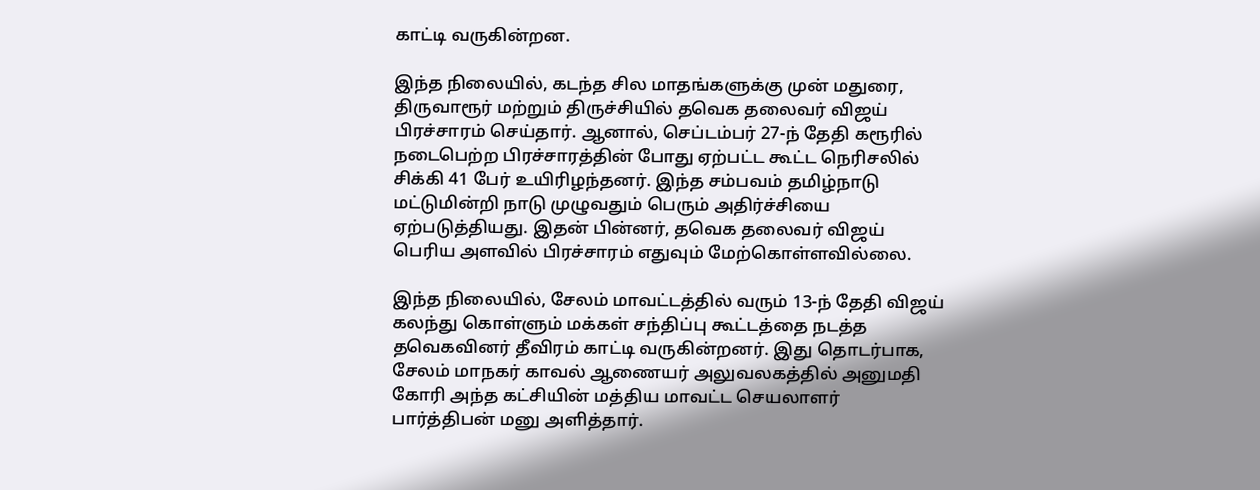காட்டி வருகின்றன.

இந்த நிலையில், கடந்த சில மாதங்களுக்கு முன் மதுரை, திருவாரூர் மற்றும் திருச்சியில் தவெக தலைவர் விஜய் பிரச்சாரம் செய்தார். ஆனால், செப்டம்பர் 27-ந் தேதி கரூரில் நடைபெற்ற பிரச்சாரத்தின் போது ஏற்பட்ட கூட்ட நெரிசலில் சிக்கி 41 பேர் உயிரிழந்தனர். இந்த சம்பவம் தமிழ்நாடு மட்டுமின்றி நாடு முழுவதும் பெரும் அதிர்ச்சியை ஏற்படுத்தியது. இதன் பின்னர், தவெக தலைவர் விஜய் பெரிய அளவில் பிரச்சாரம் எதுவும் மேற்கொள்ளவில்லை.

இந்த நிலையில், சேலம் மாவட்டத்தில் வரும் 13-ந் தேதி விஜய் கலந்து கொள்ளும் மக்கள் சந்திப்பு கூட்டத்தை நடத்த தவெகவினர் தீவிரம் காட்டி வருகின்றனர். இது தொடர்பாக, சேலம் மாநகர் காவல் ஆணையர் அலுவலகத்தில் அனுமதி கோரி அந்த கட்சியின் மத்திய மாவட்ட செயலாளர் பார்த்திபன் மனு அளித்தார்.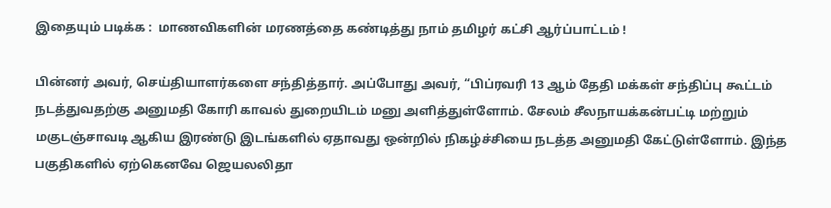இதையும் படிக்க :  மாணவிகளின் மரணத்தை கண்டித்து நாம் தமிழர் கட்சி ஆர்ப்பாட்டம் !

பின்னர் அவர், செய்தியாளர்களை சந்தித்தார். அப்போது அவர், “பிப்ரவரி 13 ஆம் தேதி மக்கள் சந்திப்பு கூட்டம் நடத்துவதற்கு அனுமதி கோரி காவல் துறையிடம் மனு அளித்துள்ளோம். சேலம் சீலநாயக்கன்பட்டி மற்றும் மகுடஞ்சாவடி ஆகிய இரண்டு இடங்களில் ஏதாவது ஒன்றில் நிகழ்ச்சியை நடத்த அனுமதி கேட்டுள்ளோம். இந்த பகுதிகளில் ஏற்கெனவே ஜெயலலிதா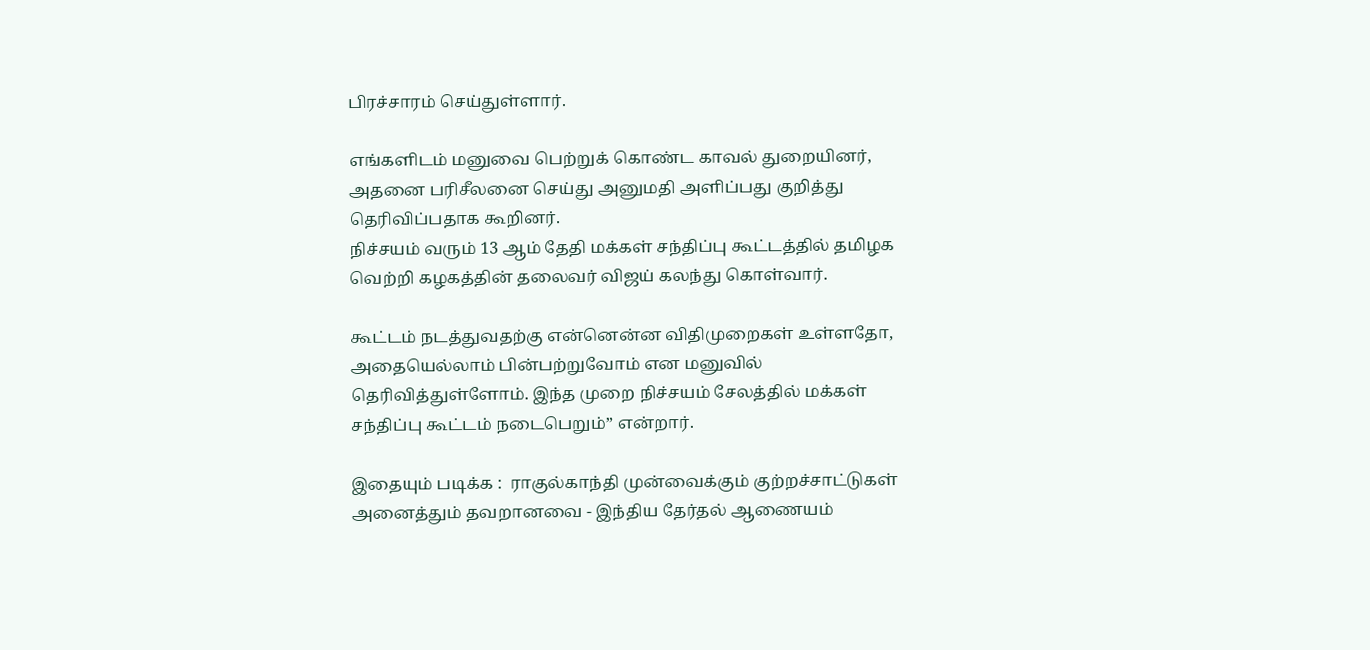பிரச்சாரம் செய்துள்ளார்.

எங்களிடம் மனுவை பெற்றுக் கொண்ட காவல் துறையினர், அதனை பரிசீலனை செய்து அனுமதி அளிப்பது குறித்து தெரிவிப்பதாக கூறினர்.
நிச்சயம் வரும் 13 ஆம் தேதி மக்கள் சந்திப்பு கூட்டத்தில் தமிழக வெற்றி கழகத்தின் தலைவர் விஜய் கலந்து கொள்வார்.

கூட்டம் நடத்துவதற்கு என்னென்ன விதிமுறைகள் உள்ளதோ, அதையெல்லாம் பின்பற்றுவோம் என மனுவில் தெரிவித்துள்ளோம். இந்த முறை நிச்சயம் சேலத்தில் மக்கள் சந்திப்பு கூட்டம் நடைபெறும்” என்றார்.

இதையும் படிக்க :  ராகுல்காந்தி முன்வைக்கும் குற்றச்சாட்டுகள் அனைத்தும் தவறானவை - இந்திய தேர்தல் ஆணையம்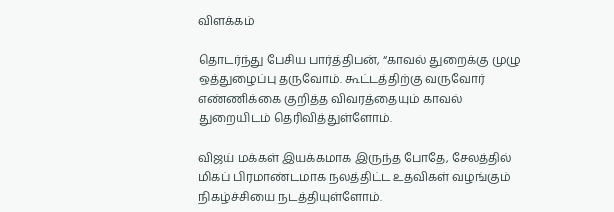விளக்கம்

தொடர்ந்து பேசிய பார்த்திபன், “காவல் துறைக்கு முழு ஒத்துழைப்பு தருவோம். கூட்டத்திற்கு வருவோர் எண்ணிக்கை குறித்த விவரத்தையும் காவல் துறையிடம் தெரிவித்துள்ளோம்.

விஜய் மக்கள் இயக்கமாக இருந்த போதே, சேலத்தில் மிகப் பிரமாண்டமாக நலத்திட்ட உதவிகள் வழங்கும் நிகழ்ச்சியை நடத்தியுள்ளோம்.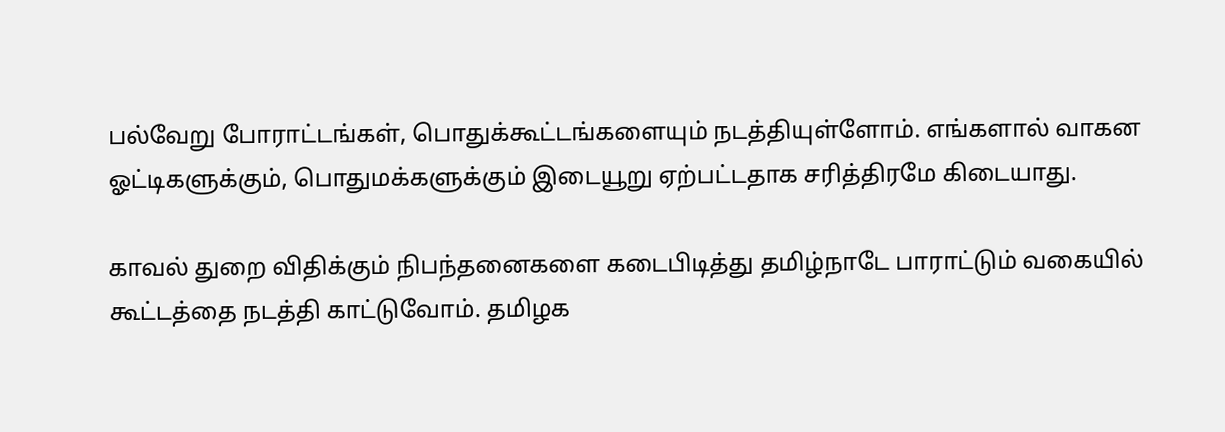பல்வேறு போராட்டங்கள், பொதுக்கூட்டங்களையும் நடத்தியுள்ளோம். எங்களால் வாகன ஓட்டிகளுக்கும், பொதுமக்களுக்கும் இடையூறு ஏற்பட்டதாக சரித்திரமே கிடையாது.

காவல் துறை விதிக்கும் நிபந்தனைகளை கடைபிடித்து தமிழ்நாடே பாராட்டும் வகையில் கூட்டத்தை நடத்தி காட்டுவோம். தமிழக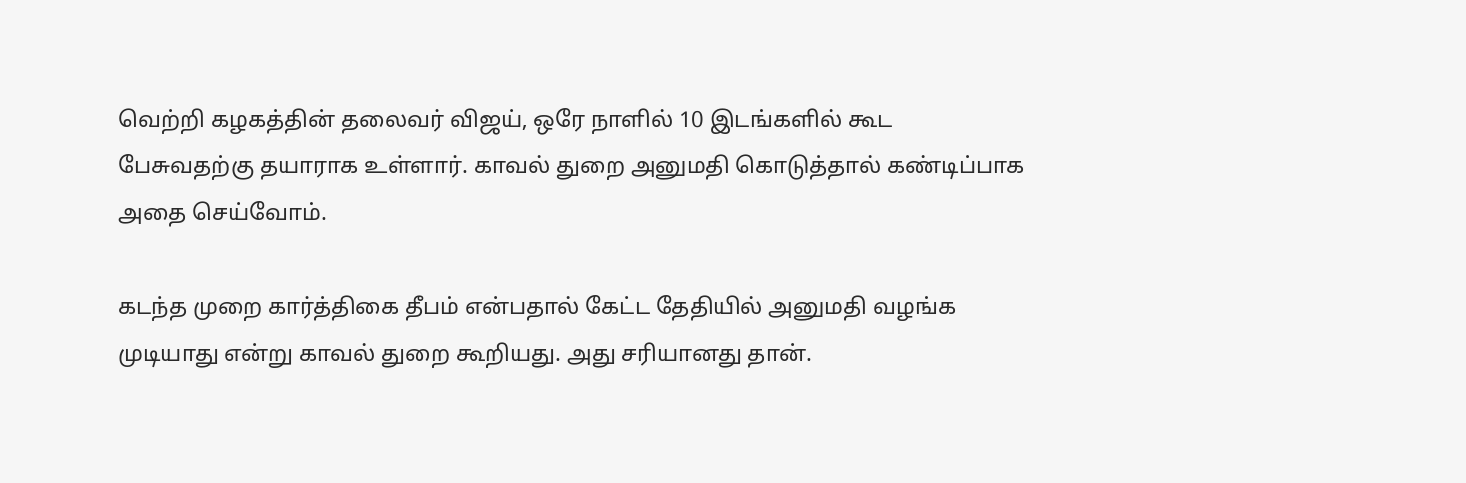வெற்றி கழகத்தின் தலைவர் விஜய், ஒரே நாளில் 10 இடங்களில் கூட பேசுவதற்கு தயாராக உள்ளார். காவல் துறை அனுமதி கொடுத்தால் கண்டிப்பாக அதை செய்வோம்.

கடந்த முறை கார்த்திகை தீபம் என்பதால் கேட்ட தேதியில் அனுமதி வழங்க முடியாது என்று காவல் துறை கூறியது. அது சரியானது தான்.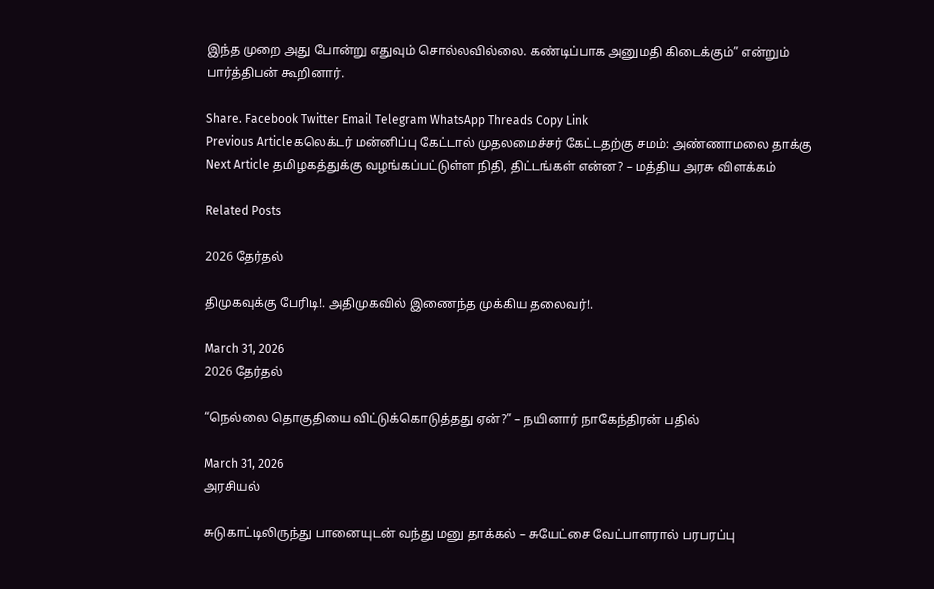இந்த முறை அது போன்று எதுவும் சொல்லவில்லை. கண்டிப்பாக அனுமதி கிடைக்கும்” என்றும் பார்த்திபன் கூறினார்.

Share. Facebook Twitter Email Telegram WhatsApp Threads Copy Link
Previous Articleகலெக்டர் மன்னிப்பு கேட்டால் முதலமைச்சர் கேட்டதற்கு சமம்: அண்ணாமலை தாக்கு
Next Article தமிழகத்துக்கு வழங்கப்பட்டுள்ள நிதி, திட்டங்கள் என்ன? – மத்திய அரசு விளக்கம்

Related Posts

2026 தேர்தல்

திமுகவுக்கு பேரிடி!. அதிமுகவில் இணைந்த முக்கிய தலைவர்!.

March 31, 2026
2026 தேர்தல்

“நெல்லை தொகுதியை விட்டுக்கொடுத்த‌து ஏன்?” – நயினார் நாகேந்திரன் பதில்

March 31, 2026
அரசியல்

சுடுகாட்டிலிருந்து பானையுடன் வந்து மனு தாக்கல் – சுயேட்சை வேட்பாளரால் பரபரப்பு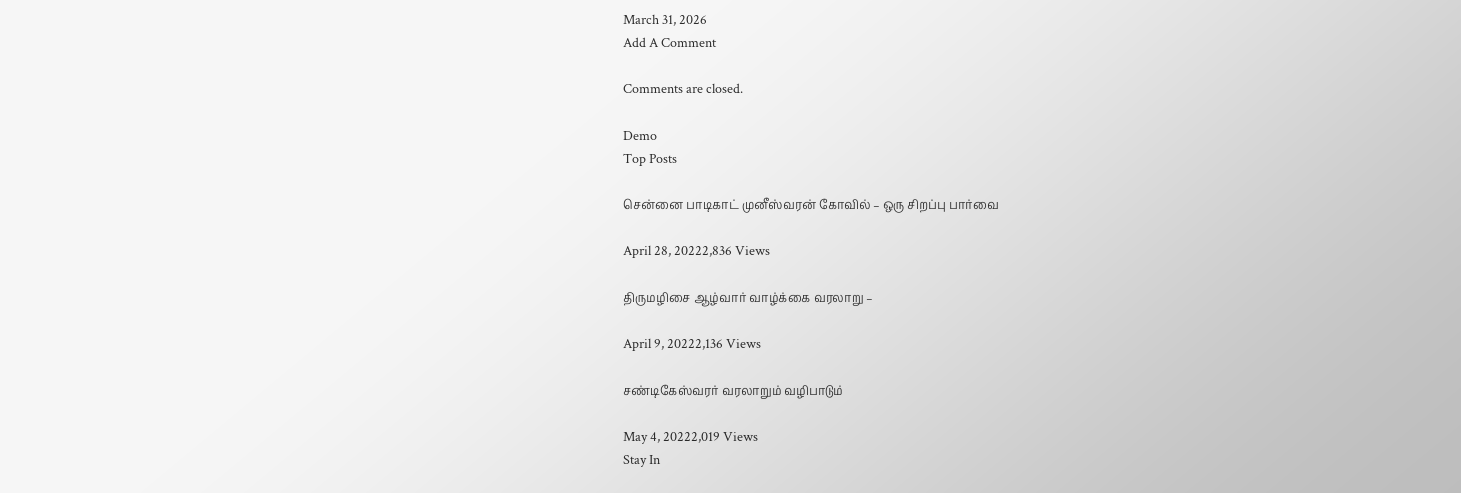March 31, 2026
Add A Comment

Comments are closed.

Demo
Top Posts

சென்னை பாடிகாட் முனீஸ்வரன் கோவில் – ஒரு சிறப்பு பார்வை

April 28, 20222,836 Views

திருமழிசை ஆழ்வார் வாழ்க்கை வரலாறு –

April 9, 20222,136 Views

சண்டிகேஸ்வரர் வரலாறும் வழிபாடும்

May 4, 20222,019 Views
Stay In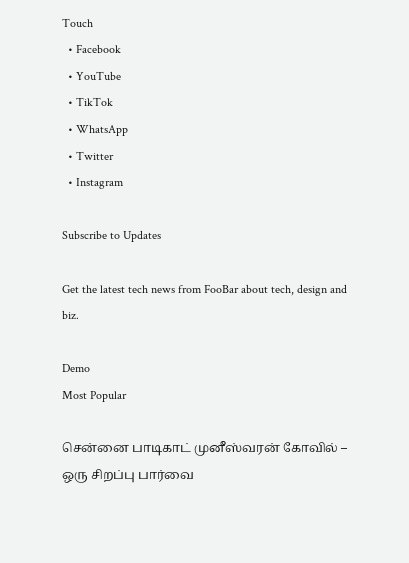Touch
  • Facebook
  • YouTube
  • TikTok
  • WhatsApp
  • Twitter
  • Instagram

Subscribe to Updates

Get the latest tech news from FooBar about tech, design and biz.

Demo
Most Popular

சென்னை பாடிகாட் முனீஸ்வரன் கோவில் – ஒரு சிறப்பு பார்வை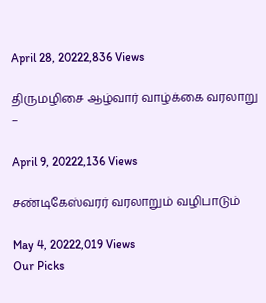April 28, 20222,836 Views

திருமழிசை ஆழ்வார் வாழ்க்கை வரலாறு –

April 9, 20222,136 Views

சண்டிகேஸ்வரர் வரலாறும் வழிபாடும்

May 4, 20222,019 Views
Our Picks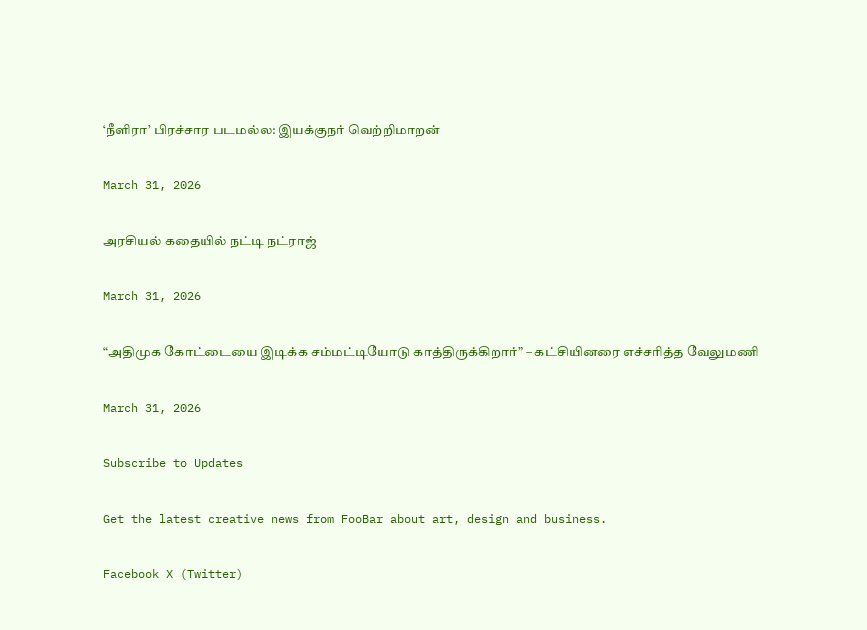‘நீளிரா’ பிரச்சார படமல்ல: இயக்குநர் வெற்றிமாறன்

March 31, 2026

அரசியல் கதையில் நட்டி நட்ராஜ்

March 31, 2026

“அதிமுக கோட்டையை இடிக்க சம்மட்டியோடு காத்திருக்கிறார்” – கட்சியினரை எச்சரித்த வேலுமணி

March 31, 2026

Subscribe to Updates

Get the latest creative news from FooBar about art, design and business.

Facebook X (Twitter)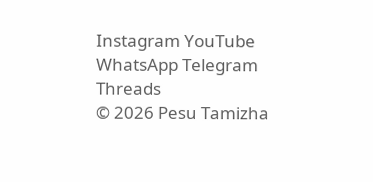Instagram YouTube WhatsApp Telegram Threads
© 2026 Pesu Tamizha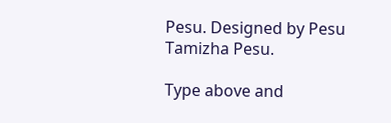Pesu. Designed by Pesu Tamizha Pesu.

Type above and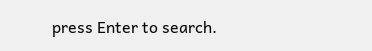press Enter to search.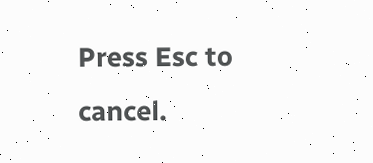Press Esc to cancel.